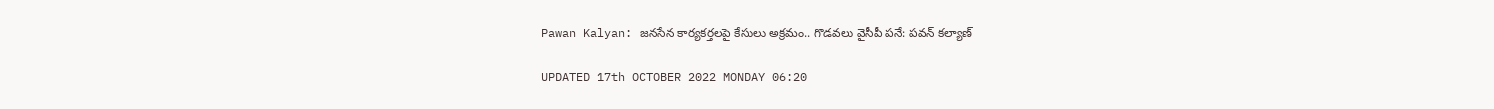Pawan Kalyan: జనసేన కార్యకర్తలపై కేసులు అక్రమం.. గొడవలు వైసీపీ పనే: పవన్ కల్యాణ్

UPDATED 17th OCTOBER 2022 MONDAY 06:20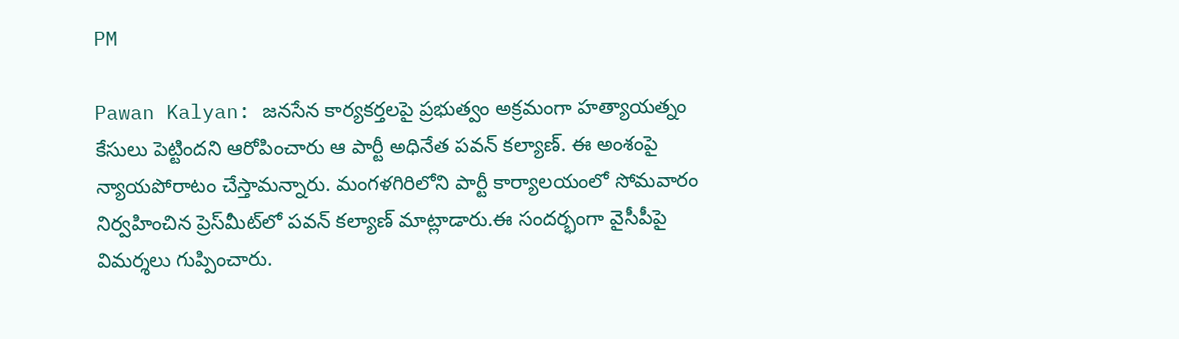PM

Pawan Kalyan: జనసేన కార్యకర్తలపై ప్రభుత్వం అక్రమంగా హత్యాయత్నం కేసులు పెట్టిందని ఆరోపించారు ఆ పార్టీ అధినేత పవన్ కల్యాణ్. ఈ అంశంపై న్యాయపోరాటం చేస్తామన్నారు. మంగళగిరిలోని పార్టీ కార్యాలయంలో సోమవారం నిర్వహించిన ప్రెస్‌మీట్‌లో పవన్ కల్యాణ్ మాట్లాడారు.ఈ సందర్భంగా వైసీపీపై విమర్శలు గుప్పించారు.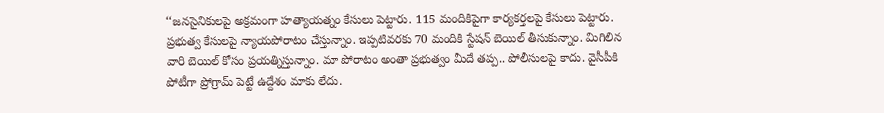‘‘జనసైనికులపై అక్రమంగా హత్యాయత్నం కేసులు పెట్టారు. 115 మందికిపైగా కార్యకర్తలపై కేసులు పెట్టారు. ప్రభుత్వ కేసులపై న్యాయపోరాటం చేస్తున్నాం. ఇప్పటివరకు 70 మందికి స్టేషన్ బెయిల్ తీసుకున్నాం. మిగిలిన వారి బెయిల్ కోసం ప్రయత్నిస్తున్నాం. మా పోరాటం అంతా ప్రభుత్వం మీదే తప్ప.. పోలీసులపై కాదు. వైసీపీకి పోటీగా ప్రోగ్రామ్ పెట్టే ఉద్దేశం మాకు లేదు.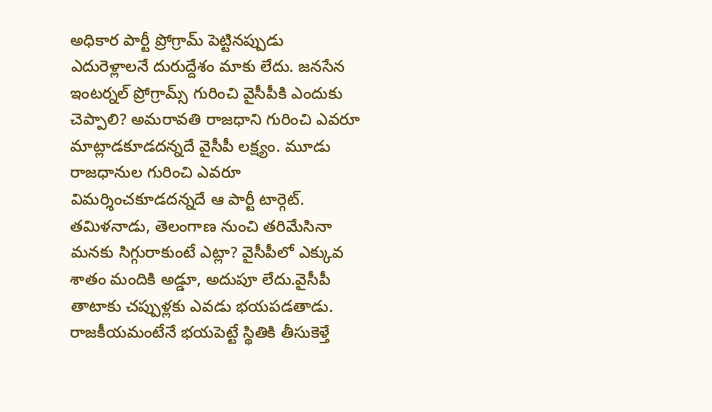అధికార పార్టీ ప్రోగ్రామ్ పెట్టినప్పుడు ఎదురెళ్లాలనే దురుద్దేశం మాకు లేదు. జనసేన ఇంటర్నల్ ప్రోగ్రామ్స్ గురించి వైసీపీకి ఎందుకు చెప్పాలి? అమరావతి రాజధాని గురించి ఎవరూ మాట్లాడకూడదన్నదే వైసీపీ లక్ష్యం. మూడు రాజధానుల గురించి ఎవరూ విమర్శించకూడదన్నదే ఆ పార్టీ టార్గెట్. తమిళనాడు, తెలంగాణ నుంచి తరిమేసినా మనకు సిగ్గురాకుంటే ఎట్లా? వైసీపీలో ఎక్కువ శాతం మందికి అడ్డూ, అదుపూ లేదు.వైసీపీ తాటాకు చప్పుళ్లకు ఎవడు భయపడతాడు. రాజకీయమంటేనే భయపెట్టే స్థితికి తీసుకెళ్తే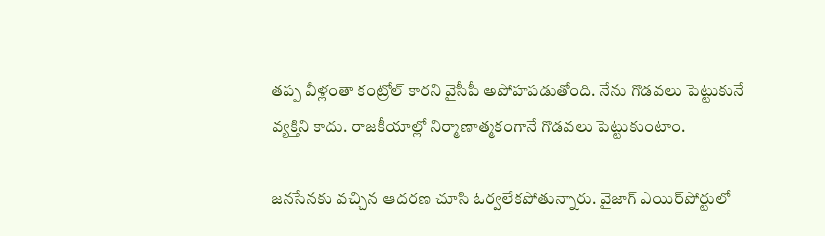తప్ప వీళ్లంతా కంట్రోల్ కారని వైసీపీ అపోహపడుతోంది. నేను గొడవలు పెట్టుకునే వ్యక్తిని కాదు. రాజకీయాల్లో నిర్మాణాత్మకంగానే గొడవలు పెట్టుకుంటాం.

జనసేనకు వచ్చిన ఆదరణ చూసి ఓర్వలేకపోతున్నారు. వైజాగ్ ఎయిర్‌పోర్టులో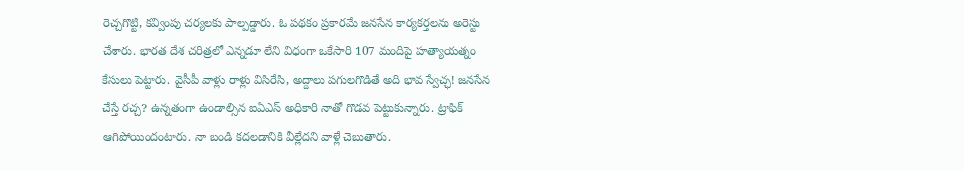రెచ్చగొట్టి, కవ్వింపు చర్యలకు పాల్పడ్డారు. ఓ పథకం ప్రకారమే జనసేన కార్యకర్తలను అరెస్టు చేశారు. భారత దేశ చరిత్రలో ఎన్నడూ లేని విధంగా ఒకేసారి 107 మందిపై హత్యాయత్నం కేసులు పెట్టారు. వైసీపీ వాళ్లు రాళ్లు విసిరేసి, అద్దాలు పగులగొడితే అది భావ స్వేచ్ఛ! జనసేన చేస్తే రచ్చ? ఉన్నతంగా ఉండాల్సిన ఐఏఎస్ అధికారి నాతో గొడవ పెట్టుకున్నారు. ట్రాఫిక్ ఆగిపోయిందంటారు. నా బండి కదలడానికి వీల్లేదని వాళ్లే చెబుతారు.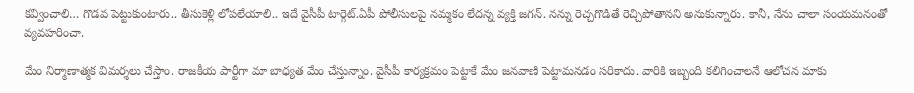కవ్వించాలి… గొడవ పెట్టుకుంటారు.. తీసుకెళ్లి లోపలేయాలి.. ఇదే వైసీపీ టార్గెట్.ఏపీ పోలీసులపై నమ్మకం లేదన్న వ్యక్తి జగన్. నన్ను రెచ్చగొడితే రెచ్చిపోతానని అనుకున్నారు. కానీ, నేను చాలా సంయమనంతో వ్యవహరించా.

మేం నిర్మాణాత్మక విమర్శలు చేస్తాం. రాజకీయ పార్టీగా మా బాధ్యత మేం చేస్తున్నాం. వైసీపీ కార్యక్రమం పెట్టాకే మేం జనవాణి పెట్టామనడం సరికాదు. వారికి ఇబ్బంది కలిగించాలనే ఆలోచన మాకు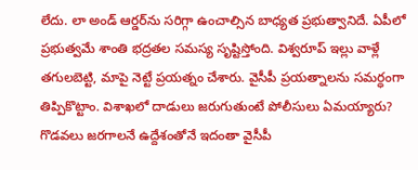లేదు. లా అండ్ ఆర్డర్‌ను సరిగ్గా ఉంచాల్సిన బాధ్యత ప్రభుత్వానిదే. ఏపీలో ప్రభుత్వమే శాంతి భద్రతల సమస్య సృష్టిస్తోంది. విశ్వరూప్ ఇల్లు వాళ్లే తగులబెట్టి, మాపై నెట్టే ప్రయత్నం చేశారు. వైసీపీ ప్రయత్నాలను సమర్ధంగా తిప్పికొట్టాం. విశాఖలో దాడులు జరుగుతుంటే పోలీసులు ఏమయ్యారు? గొడవలు జరగాలనే ఉద్దేశంతోనే ఇదంతా వైసీపీ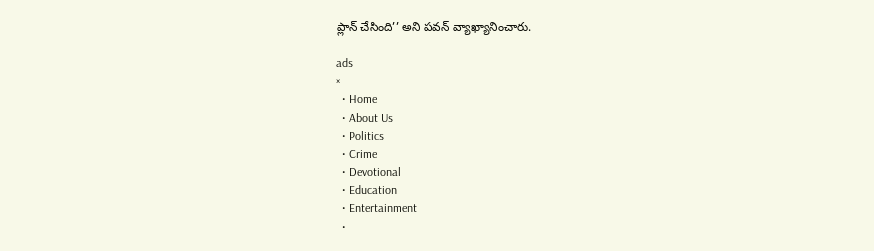ప్లాన్ చేసింది’’ అని పవన్ వ్యాఖ్యానించారు.

ads
×
  • Home
  • About Us
  • Politics
  • Crime
  • Devotional
  • Education
  • Entertainment
  •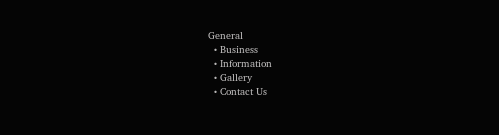General
  • Business
  • Information
  • Gallery
  • Contact Us